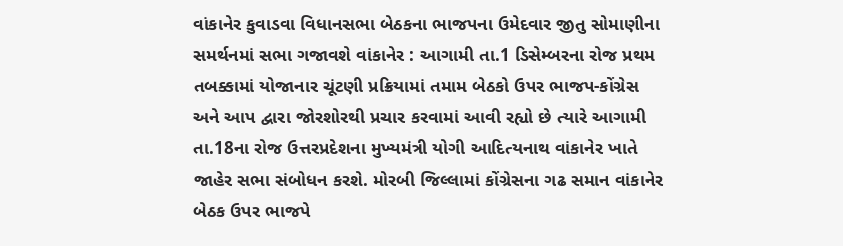વાંકાનેર કુવાડવા વિધાનસભા બેઠકના ભાજપના ઉમેદવાર જીતુ સોમાણીના સમર્થનમાં સભા ગજાવશે વાંકાનેર : આગામી તા.1 ડિસેમ્બરના રોજ પ્રથમ તબક્કામાં યોજાનાર ચૂંટણી પ્રક્રિયામાં તમામ બેઠકો ઉપર ભાજપ-કોંગ્રેસ અને આપ દ્વારા જોરશોરથી પ્રચાર કરવામાં આવી રહ્યો છે ત્યારે આગામી તા.18ના રોજ ઉત્તરપ્રદેશના મુખ્યમંત્રી યોગી આદિત્યનાથ વાંકાનેર ખાતે જાહેર સભા સંબોધન કરશે. મોરબી જિલ્લામાં કોંગ્રેસના ગઢ સમાન વાંકાનેર બેઠક ઉપર ભાજપે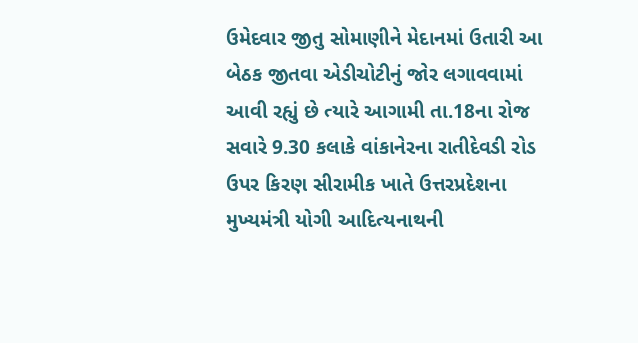ઉમેદવાર જીતુ સોમાણીને મેદાનમાં ઉતારી આ બેઠક જીતવા એડીચોટીનું જોર લગાવવામાં આવી રહ્યું છે ત્યારે આગામી તા.18ના રોજ સવારે 9.30 કલાકે વાંકાનેરના રાતીદેવડી રોડ ઉપર કિરણ સીરામીક ખાતે ઉત્તરપ્રદેશના મુખ્યમંત્રી યોગી આદિત્યનાથની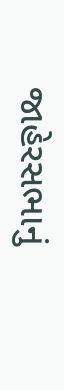જાહેરસભાનું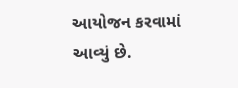આયોજન કરવામાં આવ્યું છે.